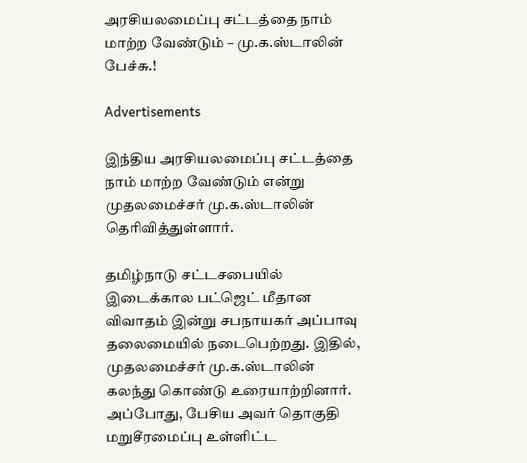அரசியலமைப்பு சட்டத்தை நாம் மாற்ற வேண்டும் – மு.க.ஸ்டாலின் பேச்சு.!

Advertisements

இந்திய அரசியலமைப்பு சட்டத்தை நாம் மாற்ற வேண்டும் என்று முதலமைச்சர் மு.க.ஸ்டாலின் தெரிவித்துள்ளார்.

தமிழ்நாடு சட்டசபையில் இடைக்கால பட்ஜெட் மீதான விவாதம் இன்று சபநாயகர் அப்பாவு தலைமையில் நடைபெற்றது. இதில், முதலமைச்சர் மு.க.ஸ்டாலின் கலந்து கொண்டு உரையாற்றினார். அப்போது, பேசிய அவர் தொகுதி மறுசீரமைப்பு உள்ளிட்ட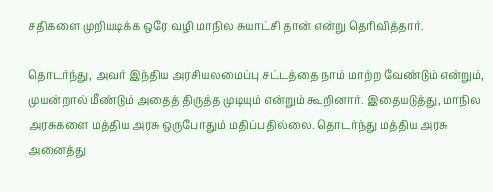சதிகளை முறியடிக்க ஒரே வழி மாநில சுயாட்சி தான் என்று தெரிவித்தார்.

தொடர்ந்து, அவர் இந்திய அரசியலமைப்பு சட்டத்தை நாம் மாற்ற வேண்டும் என்றும், முயன்றால் மீண்டும் அதைத் திருத்த முடியும் என்றும் கூறினார். இதையடுத்து, மாநில அரசுகளை மத்திய அரசு ஒருபோதும் மதிப்பதில்லை. தொடர்ந்து மத்திய அரசு அனைத்து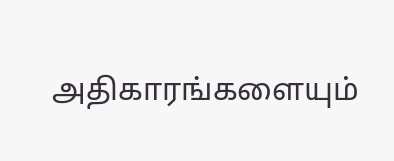அதிகாரங்களையும்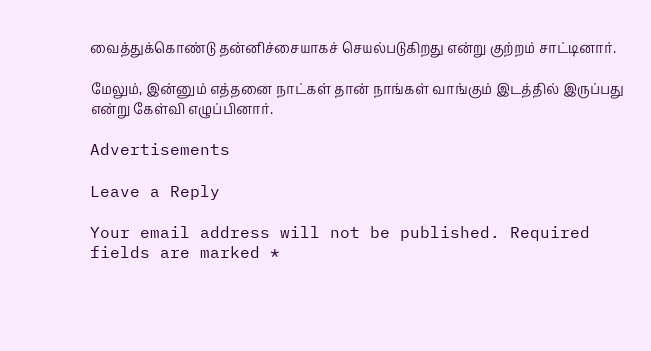வைத்துக்கொண்டு தன்னிச்சையாகச் செயல்படுகிறது என்று குற்றம் சாட்டினார்.

மேலும், இன்னும் எத்தனை நாட்கள் தான் நாங்கள் வாங்கும் இடத்தில் இருப்பது என்று கேள்வி எழுப்பினார்.

Advertisements

Leave a Reply

Your email address will not be published. Required fields are marked *